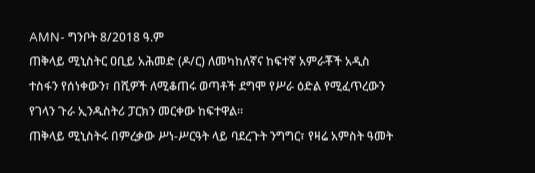AMN- ግንቦት 8/2018 ዓ.ም
ጠቅላይ ሚኒስትር ዐቢይ አሕመድ (ዶ/ር) ለመካከለኛና ከፍተኛ አምራቾች አዲስ ተስፋን የሰነቀውን፣ በሺዎች ለሚቆጠሩ ወጣቶች ደግሞ የሥራ ዕድል የሚፈጥረውን የገላን ጉራ ኢንዱስትሪ ፓርክን መርቀው ከፍተዋል።
ጠቅላይ ሚኒስትሩ በምረቃው ሥነ-ሥርዓት ላይ ባደረጉት ንግግር፣ የዛሬ አምስት ዓመት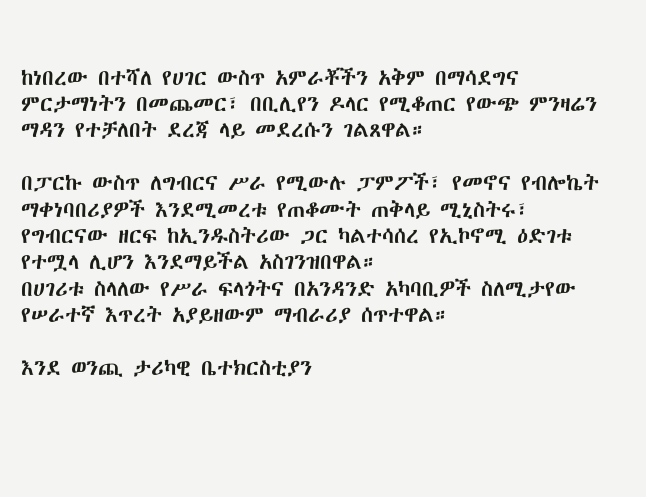ከነበረው በተሻለ የሀገር ውስጥ አምራቾችን አቅም በማሳደግና ምርታማነትን በመጨመር፣ በቢሊየን ዶላር የሚቆጠር የውጭ ምንዛሬን ማዳን የተቻለበት ደረጃ ላይ መደረሱን ገልጸዋል።

በፓርኩ ውስጥ ለግብርና ሥራ የሚውሉ ፓምፖች፣ የመኖና የብሎኬት ማቀነባበሪያዎች እንደሚመረቱ የጠቆሙት ጠቅላይ ሚኒስትሩ፣ የግብርናው ዘርፍ ከኢንዱስትሪው ጋር ካልተሳሰረ የኢኮኖሚ ዕድገቱ የተሟላ ሊሆን እንደማይችል አስገንዝበዋል።
በሀገሪቱ ስላለው የሥራ ፍላጎትና በአንዳንድ አካባቢዎች ስለሚታየው የሠራተኛ እጥረት አያይዘውም ማብራሪያ ሰጥተዋል።

እንደ ወንጪ ታሪካዊ ቤተክርስቲያን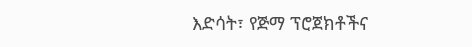እድሳት፣ የጅማ ፕሮጀክቶችና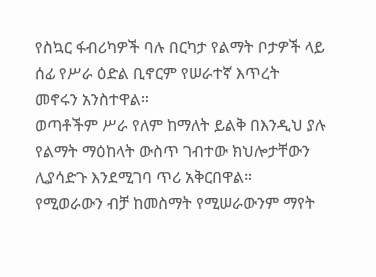የስኳር ፋብሪካዎች ባሉ በርካታ የልማት ቦታዎች ላይ ሰፊ የሥራ ዕድል ቢኖርም የሠራተኛ እጥረት መኖሩን አንስተዋል።
ወጣቶችም ሥራ የለም ከማለት ይልቅ በእንዲህ ያሉ የልማት ማዕከላት ውስጥ ገብተው ክህሎታቸውን ሊያሳድጉ እንደሚገባ ጥሪ አቅርበዋል።
የሚወራውን ብቻ ከመስማት የሚሠራውንም ማየት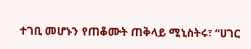ተገቢ መሆኑን የጠቆሙት ጠቅላይ ሚኒስትሩ፣ “ሀገር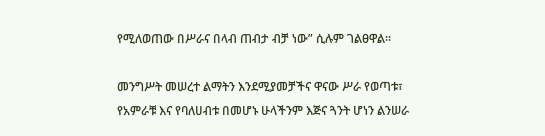የሚለወጠው በሥራና በላብ ጠብታ ብቻ ነው” ሲሉም ገልፀዋል።

መንግሥት መሠረተ ልማትን እንደሚያመቻችና ዋናው ሥራ የወጣቱ፣ የአምራቹ እና የባለሀብቱ በመሆኑ ሁላችንም እጅና ጓንት ሆነን ልንሠራ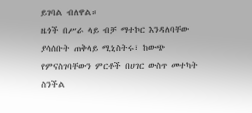ይገባል ብለዋል።
ዜጎች በሥራ ላይ ብቻ ማተኮር እንዳለባቸው ያሳሰቡት ጠቅላይ ሚኒስትሩ፣ ከውጭ የምናስገባቸውን ምርቶች በሀገር ውስጥ መተካት ስንችል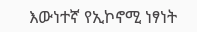እውነተኛ የኢኮኖሚ ነፃነት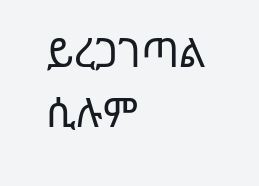ይረጋገጣል ሲሉም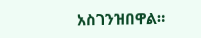አስገንዝበዋል።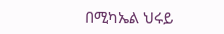በሚካኤል ህሩይ